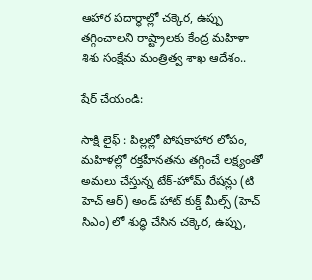ఆహార పదార్థాల్లో చక్కెర, ఉప్పు తగ్గించాలని రాష్ట్రాలకు కేంద్ర మహిళా శిశు సంక్షేమ మంత్రిత్వ శాఖ ఆదేశం..

షేర్ చేయండి:

సాక్షి లైఫ్ : పిల్లల్లో పోషకాహార లోపం, మహిళల్లో రక్తహీనతను తగ్గించే లక్ష్యంతో అమలు చేస్తున్న టేక్-హోమ్ రేషన్లు (టి హెచ్ ఆర్) అండ్ హాట్ కుక్డ్ మీల్స్ (హెచ్ సిఎం) లో శుద్ధి చేసిన చక్కెర, ఉప్పు,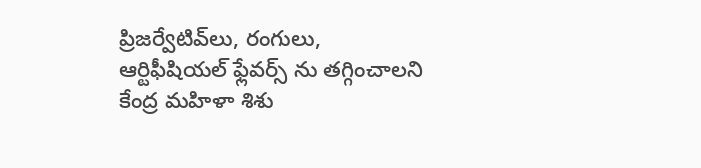ప్రిజర్వేటివ్‌లు, రంగులు, ఆర్టిఫీషియల్ ఫ్లేవర్స్ ను తగ్గించాలని కేంద్ర మహిళా శిశు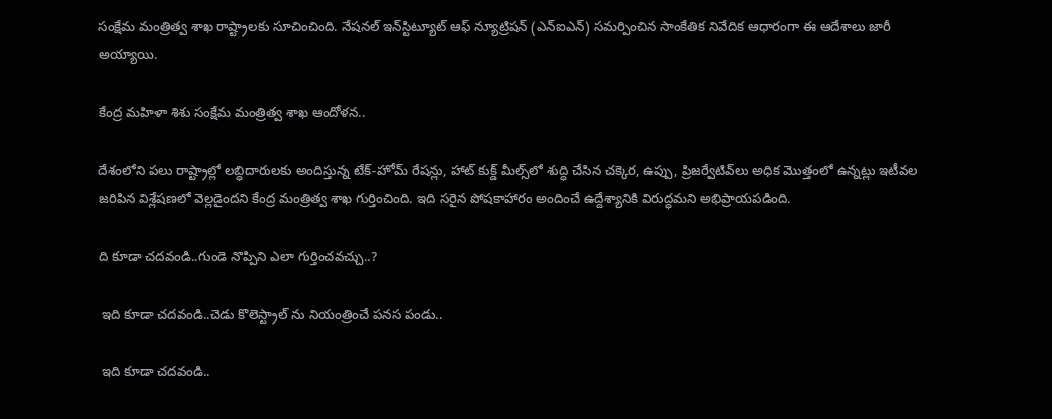సంక్షేమ మంత్రిత్వ శాఖ రాష్ట్రాలకు సూచించింది. నేషనల్ ఇన్‌స్టిట్యూట్ ఆఫ్ న్యూట్రిషన్ (ఎన్ఐఎన్) సమర్పించిన సాంకేతిక నివేదిక ఆధారంగా ఈ ఆదేశాలు జారీ అయ్యాయి.

కేంద్ర మహిళా శిశు సంక్షేమ మంత్రిత్వ శాఖ ఆందోళన..

దేశంలోని పలు రాష్ట్రాల్లో లబ్ధిదారులకు అందిస్తున్న టేక్-హోమ్ రేషన్లు, హాట్ కుక్డ్ మీల్స్‌లో శుద్ధి చేసిన చక్కెర, ఉప్పు, ప్రిజర్వేటివ్‌లు అధిక మొత్తంలో ఉన్నట్లు ఇటీవల జరిపిన విశ్లేషణలో వెల్లడైందని కేంద్ర మంత్రిత్వ శాఖ గుర్తించింది. ఇది సరైన పోషకాహారం అందించే ఉద్దేశ్యానికి విరుద్ధమని అభిప్రాయపడింది.

ది కూడా చదవండి..గుండె నొప్పిని ఎలా గుర్తించవచ్చు..?

 ఇది కూడా చదవండి..చెడు కొలెస్ట్రాల్ ను నియంత్రించే పనస పండు..

 ఇది కూడా చదవండి..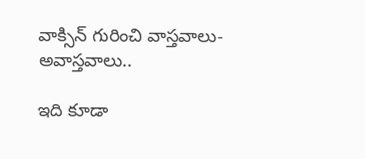వాక్సిన్ గురించి వాస్తవాలు- అవాస్తవాలు..

ఇది కూడా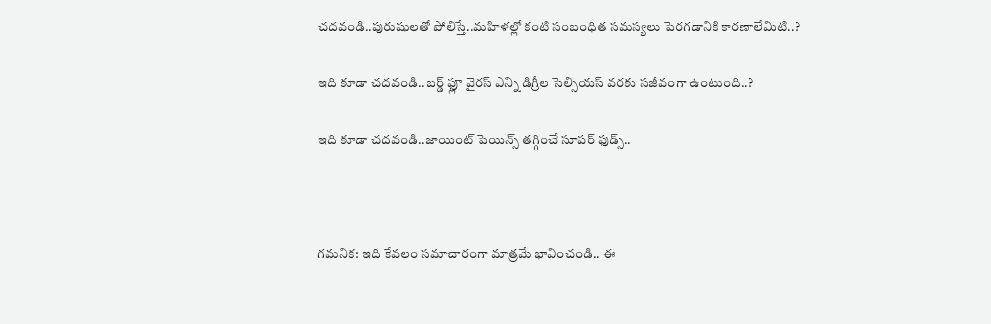చదవండి..పురుషులతో పోలిస్తే..మహిళల్లో కంటి సంబంధిత సమస్యలు పెరగడానికి కారణాలేమిటి..?

ఇది కూడా చదవండి..బర్డ్ ఫ్లూ వైరస్ ఎన్ని డిగ్రీల సెల్సియస్ వరకు సజీవంగా ఉంటుంది..?

ఇది కూడా చదవండి..జాయింట్ పెయిన్స్ తగ్గించే సూపర్ ఫుడ్స్..



గమనిక: ఇది కేవలం సమాచారంగా మాత్రమే భావించండి.. ఈ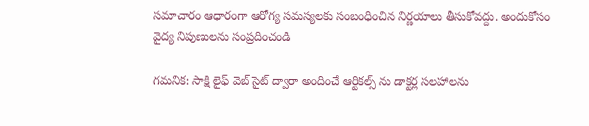సమాచారం ఆధారంగా ఆరోగ్య సమస్యలకు సంబంధించిన నిర్ణయాలు తీసుకోవద్దు. అందుకోసం వైద్య నిపుణులను సంప్రదించండి

గమనిక: సాక్షి లైఫ్ వెబ్ సైట్ ద్వారా అందించే ఆర్టికల్స్ ను డాక్టర్ల సలహాలను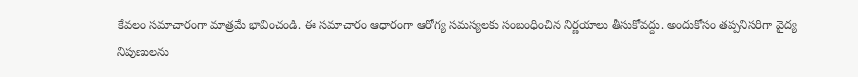కేవలం సమాచారంగా మాత్రమే భావించండి. ఈ సమాచారం ఆధారంగా ఆరోగ్య సమస్యలకు సంబంధించిన నిర్ణయాలు తీసుకోవద్దు. అందుకోసం తప్పనిసరిగా వైద్య నిపుణులను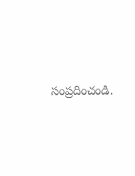సంప్రదించండి.